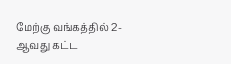மேற்கு வங்கத்தில் 2-ஆவது கட்ட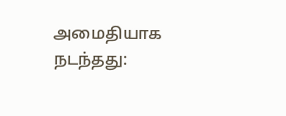அமைதியாக நடந்தது: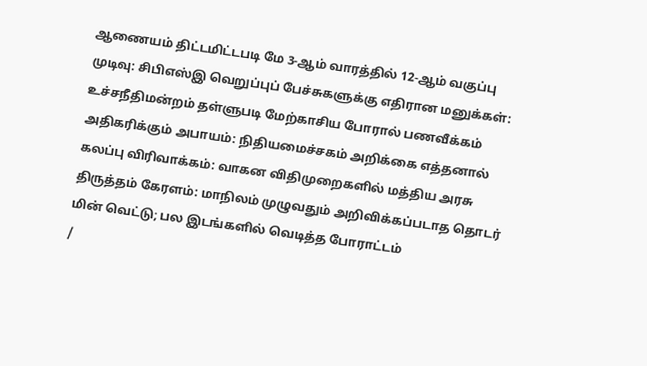ஆணையம் திட்டமிட்டபடி மே 3-ஆம் வாரத்தில் 12-ஆம் வகுப்பு முடிவு: சிபிஎஸ்இ வெறுப்புப் பேச்சுகளுக்கு எதிரான மனுக்கள்: உச்சநீதிமன்றம் தள்ளுபடி மேற்காசிய போரால் பணவீக்கம் அதிகரிக்கும் அபாயம்: நிதியமைச்சகம் அறிக்கை எத்தனால் கலப்பு விரிவாக்கம்: வாகன விதிமுறைகளில் மத்திய அரசு திருத்தம் கேரளம்: மாநிலம் முழுவதும் அறிவிக்கப்படாத தொடர் மின் வெட்டு; பல இடங்களில் வெடித்த போராட்டம்
/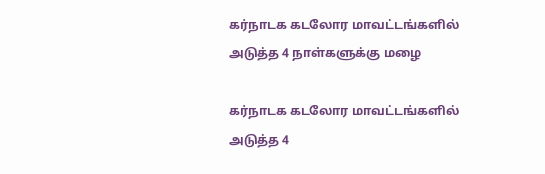கர்நாடக கடலோர மாவட்டங்களில் அடுத்த 4 நாள்களுக்கு மழை

கர்நாடக கடலோர மாவட்டங்களில் அடுத்த 4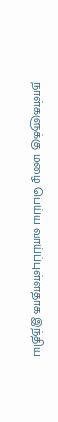நாள்களுக்கு மழை பெய்ய வாய்ப்புள்ளதாக இந்திய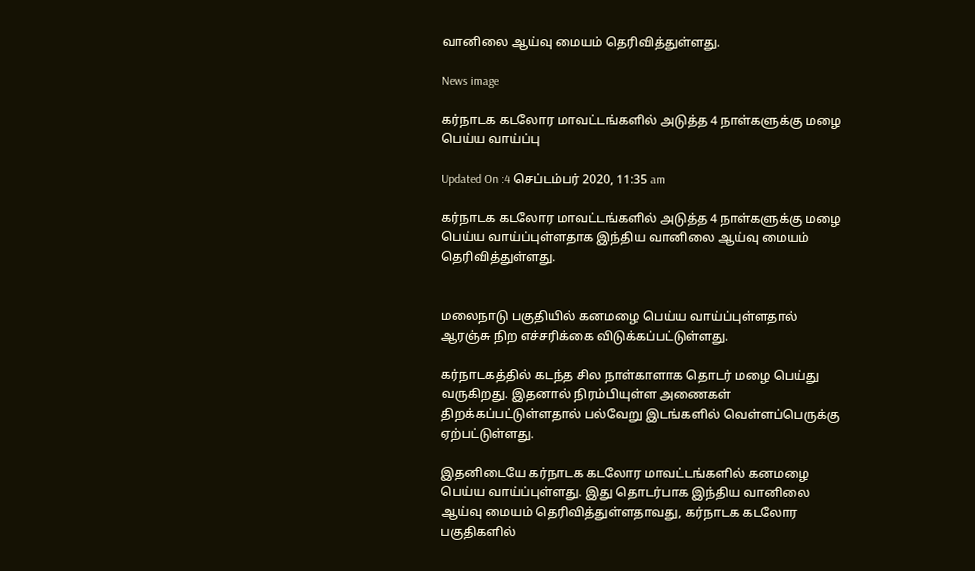வானிலை ஆய்வு மையம் தெரிவித்துள்ளது.

News image

கர்நாடக கடலோர மாவட்டங்களில் அடுத்த 4 நாள்களுக்கு மழை பெய்ய வாய்ப்பு

Updated On :4 செப்டம்பர் 2020, 11:35 am

கர்நாடக கடலோர மாவட்டங்களில் அடுத்த 4 நாள்களுக்கு மழை பெய்ய வாய்ப்புள்ளதாக இந்திய வானிலை ஆய்வு மையம் தெரிவித்துள்ளது.


மலைநாடு பகுதியில் கனமழை பெய்ய வாய்ப்புள்ளதால் ஆரஞ்சு நிற எச்சரிக்கை விடுக்கப்பட்டுள்ளது.

கர்நாடகத்தில் கடந்த சில நாள்காளாக தொடர் மழை பெய்து வருகிறது. இதனால் நிரம்பியுள்ள அணைகள் திறக்கப்பட்டுள்ளதால் பல்வேறு இடங்களில் வெள்ளப்பெருக்கு ஏற்பட்டுள்ளது.

இதனிடையே கர்நாடக கடலோர மாவட்டங்களில் கனமழை பெய்ய வாய்ப்புள்ளது. இது தொடர்பாக இந்திய வானிலை ஆய்வு மையம் தெரிவித்துள்ளதாவது, கர்நாடக கடலோர பகுதிகளில்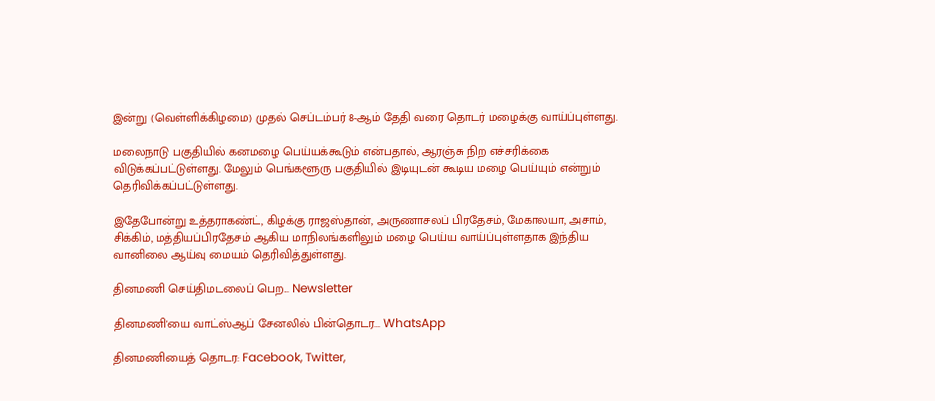இன்று (வெள்ளிக்கிழமை) முதல் செப்டம்பர் 8-ஆம் தேதி வரை தொடர் மழைக்கு வாய்ப்புள்ளது.

மலைநாடு பகுதியில் கனமழை பெய்யக்கூடும் என்பதால், ஆரஞ்சு நிற எச்சரிக்கை விடுக்கப்பட்டுள்ளது. மேலும் பெங்களூரு பகுதியில் இடியுடன் கூடிய மழை பெய்யும் என்றும் தெரிவிக்கப்பட்டுள்ளது.

இதேபோன்று உத்தராகண்ட், கிழக்கு ராஜஸ்தான், அருணாசலப் பிரதேசம், மேகாலயா, அசாம், சிக்கிம், மத்தியப்பிரதேசம் ஆகிய மாநிலங்களிலும் மழை பெய்ய வாய்ப்புள்ளதாக இந்திய வானிலை ஆய்வு மையம் தெரிவித்துள்ளது.

தினமணி செய்திமடலைப் பெற... Newsletter

தினமணி'யை வாட்ஸ்ஆப் சேனலில் பின்தொடர... WhatsApp

தினமணியைத் தொடர: Facebook, Twitter,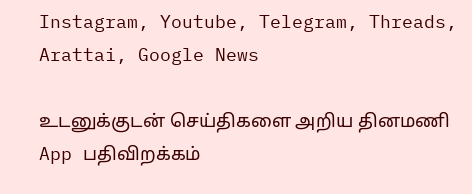Instagram, Youtube, Telegram, Threads, Arattai, Google News

உடனுக்குடன் செய்திகளை அறிய தினமணி App பதிவிறக்கம்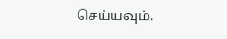செய்யவும்.